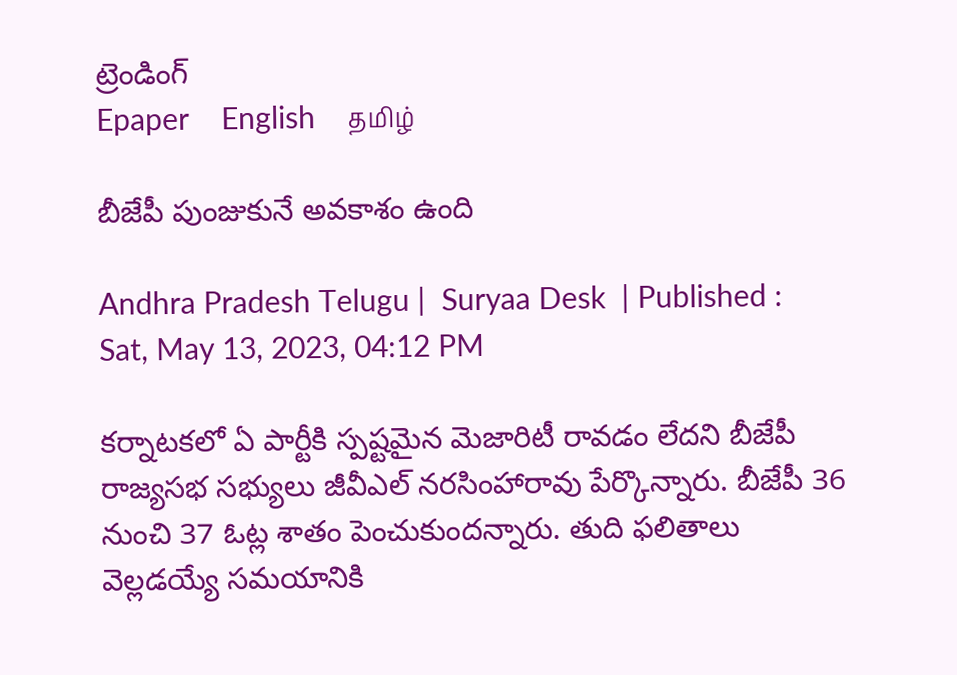ట్రెండింగ్
Epaper    English    தமிழ்

బీజేపీ పుంజుకునే అవకాశం ఉంది

Andhra Pradesh Telugu |  Suryaa Desk  | Published : Sat, May 13, 2023, 04:12 PM

కర్నాటకలో ఏ పార్టీకి స్పష్టమైన మెజారిటీ రావడం లేదని బీజేపీ రాజ్యసభ సభ్యులు జీవీఎల్ నరసింహారావు పేర్కొన్నారు. బీజేపీ 36 నుంచి 37 ఓట్ల శాతం పెంచుకుందన్నారు. తుది ఫలితాలు వెల్లడయ్యే సమయానికి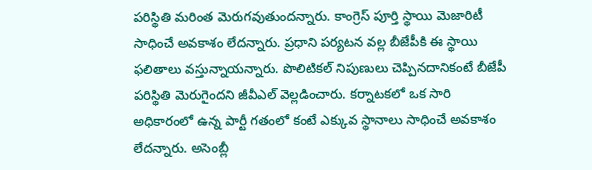పరిస్థితి మరింత మెరుగవుతుందన్నారు. కాంగ్రెస్ పూర్తి స్థాయి మెజారిటీ సాధించే అవకాశం లేదన్నారు. ప్రధాని పర్యటన వల్ల బీజేపీకి ఈ స్థాయి ఫలితాలు వస్తున్నాయన్నారు. పొలిటికల్ నిపుణులు చెప్పినదానికంటే బీజేపీ పరిస్థితి మెరుగైందని జీవీఎల్ వెల్లడించారు. కర్నాటకలో ఒక సారి అధికారంలో ఉన్న పార్టీ గతంలో కంటే ఎక్కువ స్థానాలు సాధించే అవకాశం లేదన్నారు. అసెంబ్లీ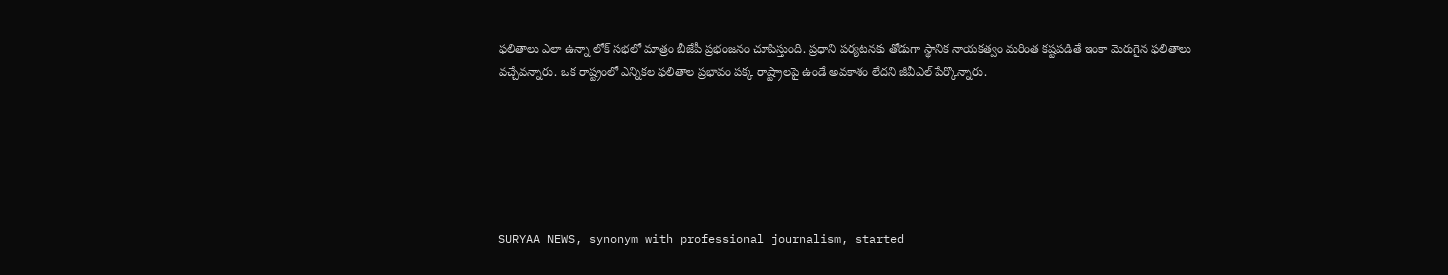ఫలితాలు ఎలా ఉన్నా లోక్ సభలో మాత్రం బీజేపీ ప్రభంజనం చూపిస్తుంది. ప్రధాని పర్యటనకు తోడుగా స్థానిక నాయకత్వం మరింత కష్టపడితే ఇంకా మెరుగైన ఫలితాలు వచ్చేవన్నారు. ఒక రాష్ట్రంలో ఎన్నికల ఫలితాల ప్రభావం పక్క రాష్ట్రాలపై ఉండే అవకాశం లేదని జీవీఎల్ పేర్కొన్నారు.






SURYAA NEWS, synonym with professional journalism, started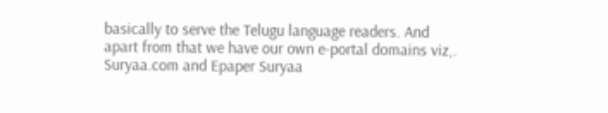basically to serve the Telugu language readers. And apart from that we have our own e-portal domains viz,. Suryaa.com and Epaper Suryaa